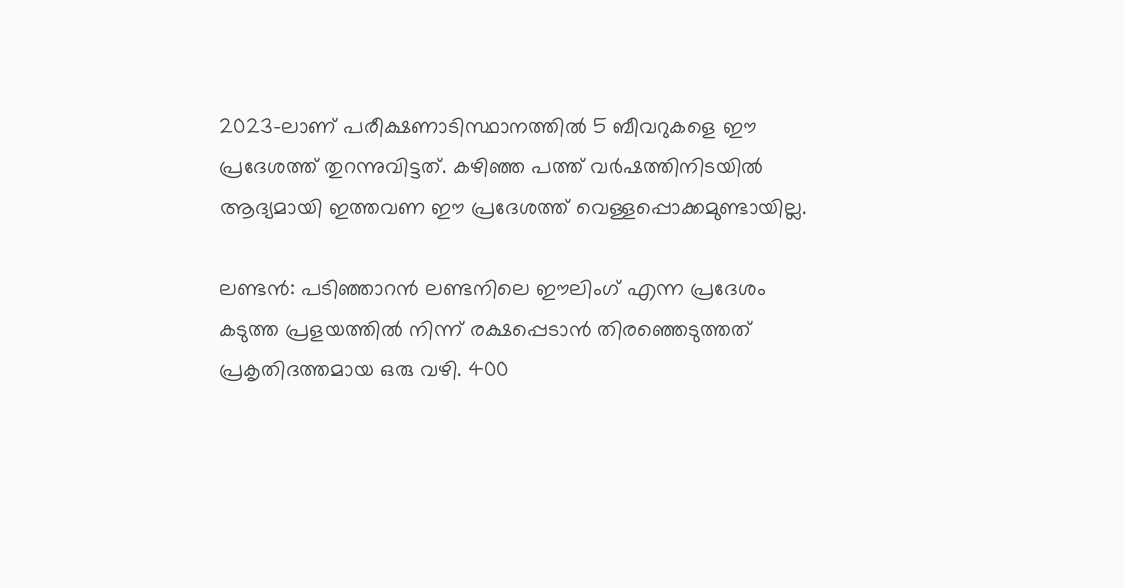2023-ലാണ് പരീക്ഷണാടിസ്ഥാനത്തില്‍ 5 ബീവറുകളെ ഈ പ്രദേശത്ത് തുറന്നുവിട്ടത്. കഴിഞ്ഞ പത്ത് വര്‍ഷത്തിനിടയില്‍ ആദ്യമായി ഇത്തവണ ഈ പ്രദേശത്ത് വെള്ളപ്പൊക്കമുണ്ടായില്ല.

ലണ്ടന്‍: പടിഞ്ഞാറന്‍ ലണ്ടനിലെ ഈലിംഗ് എന്ന പ്രദേശം കടുത്ത പ്രളയത്തില്‍ നിന്ന് രക്ഷപ്പെടാന്‍ തിരഞ്ഞെടുത്തത് പ്രകൃതിദത്തമായ ഒരു വഴി. 400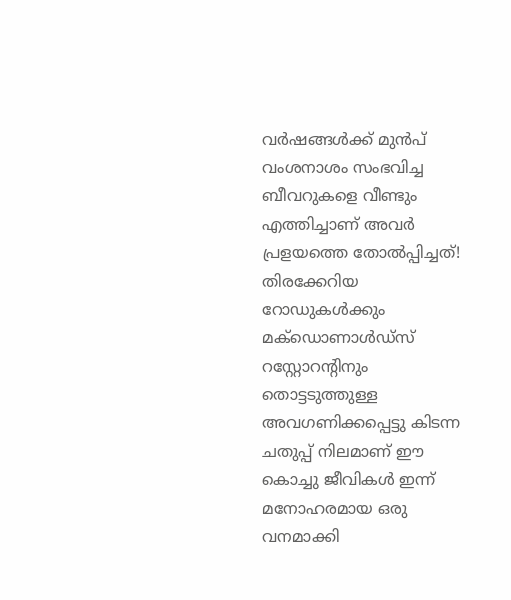വര്‍ഷങ്ങള്‍ക്ക് മുന്‍പ് വംശനാശം സംഭവിച്ച ബീവറുകളെ വീണ്ടും എത്തിച്ചാണ് അവര്‍ പ്രളയത്തെ തോല്‍പ്പിച്ചത്! തിരക്കേറിയ റോഡുകള്‍ക്കും മക്‌ഡൊണാള്‍ഡ്‌സ് റസ്റ്റോറന്റിനും തൊട്ടടുത്തുള്ള അവഗണിക്കപ്പെട്ടു കിടന്ന ചതുപ്പ് നിലമാണ് ഈ കൊച്ചു ജീവികള്‍ ഇന്ന് മനോഹരമായ ഒരു വനമാക്കി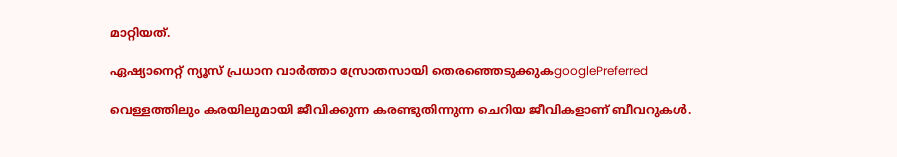മാറ്റിയത്.

ഏഷ്യാനെറ്റ് ന്യൂസ് പ്രധാന വാർത്താ സ്രോതസായി തെരഞ്ഞെടുക്കുകgooglePreferred

വെള്ളത്തിലും കരയിലുമായി ജീവിക്കുന്ന കരണ്ടുതിന്നുന്ന ചെറിയ ജീവികളാണ് ബീവറുകള്‍.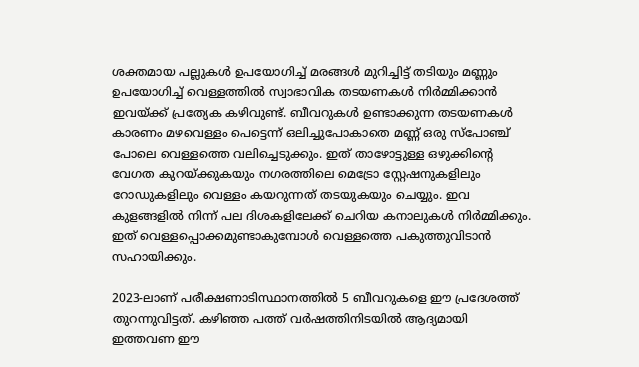ശക്തമായ പല്ലുകള്‍ ഉപയോഗിച്ച് മരങ്ങള്‍ മുറിച്ചിട്ട് തടിയും മണ്ണും ഉപയോഗിച്ച് വെള്ളത്തില്‍ സ്വാഭാവിക തടയണകള്‍ നിര്‍മ്മിക്കാന്‍ ഇവയ്ക്ക് പ്രത്യേക കഴിവുണ്ട്. ബീവറുകള്‍ ഉണ്ടാക്കുന്ന തടയണകള്‍ കാരണം മഴവെള്ളം പെട്ടെന്ന് ഒലിച്ചുപോകാതെ മണ്ണ് ഒരു സ്‌പോഞ്ച് പോലെ വെള്ളത്തെ വലിച്ചെടുക്കും. ഇത് താഴോട്ടുള്ള ഒഴുക്കിന്റെ വേഗത കുറയ്ക്കുകയും നഗരത്തിലെ മെട്രോ സ്റ്റേഷനുകളിലും റോഡുകളിലും വെള്ളം കയറുന്നത് തടയുകയും ചെയ്യും. ഇവ കുളങ്ങളില്‍ നിന്ന് പല ദിശകളിലേക്ക് ചെറിയ കനാലുകള്‍ നിര്‍മ്മിക്കും. ഇത് വെള്ളപ്പൊക്കമുണ്ടാകുമ്പോള്‍ വെള്ളത്തെ പകുത്തുവിടാന്‍ സഹായിക്കും.

2023-ലാണ് പരീക്ഷണാടിസ്ഥാനത്തില്‍ 5 ബീവറുകളെ ഈ പ്രദേശത്ത് തുറന്നുവിട്ടത്. കഴിഞ്ഞ പത്ത് വര്‍ഷത്തിനിടയില്‍ ആദ്യമായി ഇത്തവണ ഈ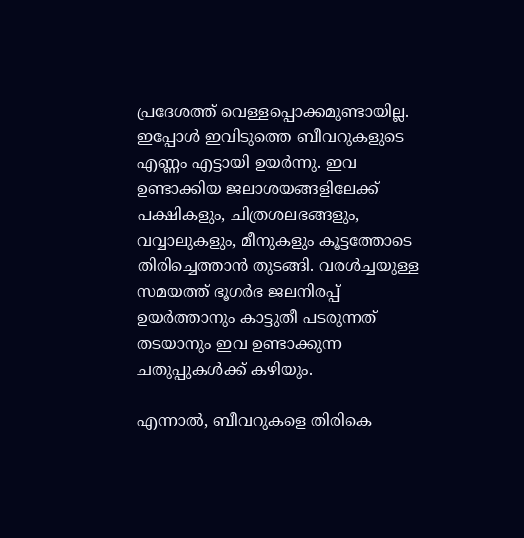പ്രദേശത്ത് വെള്ളപ്പൊക്കമുണ്ടായില്ല. ഇപ്പോള്‍ ഇവിടുത്തെ ബീവറുകളുടെ എണ്ണം എട്ടായി ഉയര്‍ന്നു. ഇവ ഉണ്ടാക്കിയ ജലാശയങ്ങളിലേക്ക് പക്ഷികളും, ചിത്രശലഭങ്ങളും, വവ്വാലുകളും, മീനുകളും കൂട്ടത്തോടെ തിരിച്ചെത്താന്‍ തുടങ്ങി. വരള്‍ച്ചയുള്ള സമയത്ത് ഭൂഗര്‍ഭ ജലനിരപ്പ് ഉയര്‍ത്താനും കാട്ടുതീ പടരുന്നത് തടയാനും ഇവ ഉണ്ടാക്കുന്ന ചതുപ്പുകള്‍ക്ക് കഴിയും.

എന്നാല്‍, ബീവറുകളെ തിരികെ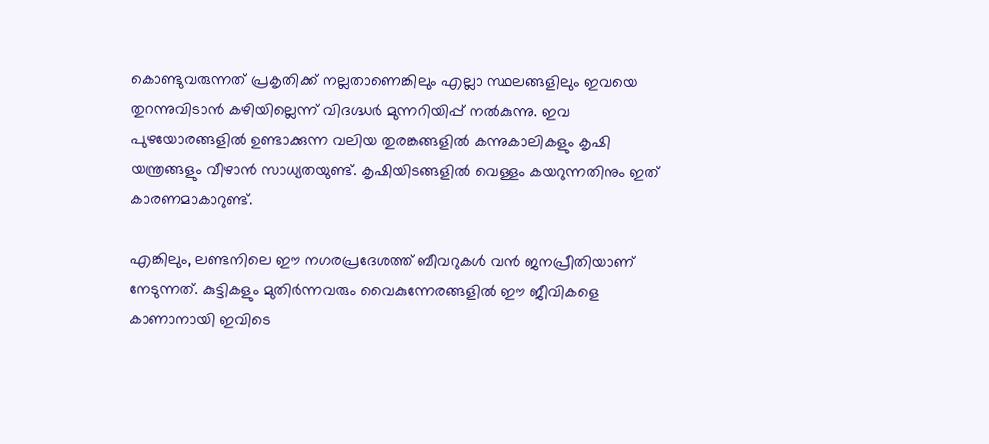കൊണ്ടുവരുന്നത് പ്രകൃതിക്ക് നല്ലതാണെങ്കിലും എല്ലാ സ്ഥലങ്ങളിലും ഇവയെ തുറന്നുവിടാന്‍ കഴിയില്ലെന്ന് വിദഗ്ദ്ധര്‍ മുന്നറിയിപ്പ് നല്‍കുന്നു. ഇവ പുഴയോരങ്ങളില്‍ ഉണ്ടാക്കുന്ന വലിയ തുരങ്കങ്ങളില്‍ കന്നുകാലികളും കൃഷി യന്ത്രങ്ങളും വീഴാന്‍ സാധ്യതയുണ്ട്. കൃഷിയിടങ്ങളില്‍ വെള്ളം കയറുന്നതിനും ഇത് കാരണമാകാറുണ്ട്.

എങ്കിലും, ലണ്ടനിലെ ഈ നഗരപ്രദേശത്ത് ബീവറുകള്‍ വന്‍ ജനപ്രീതിയാണ് നേടുന്നത്. കുട്ടികളും മുതിര്‍ന്നവരും വൈകുന്നേരങ്ങളില്‍ ഈ ജീവികളെ കാണാനായി ഇവിടെ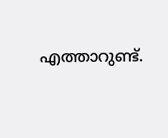എത്താറുണ്ട്.